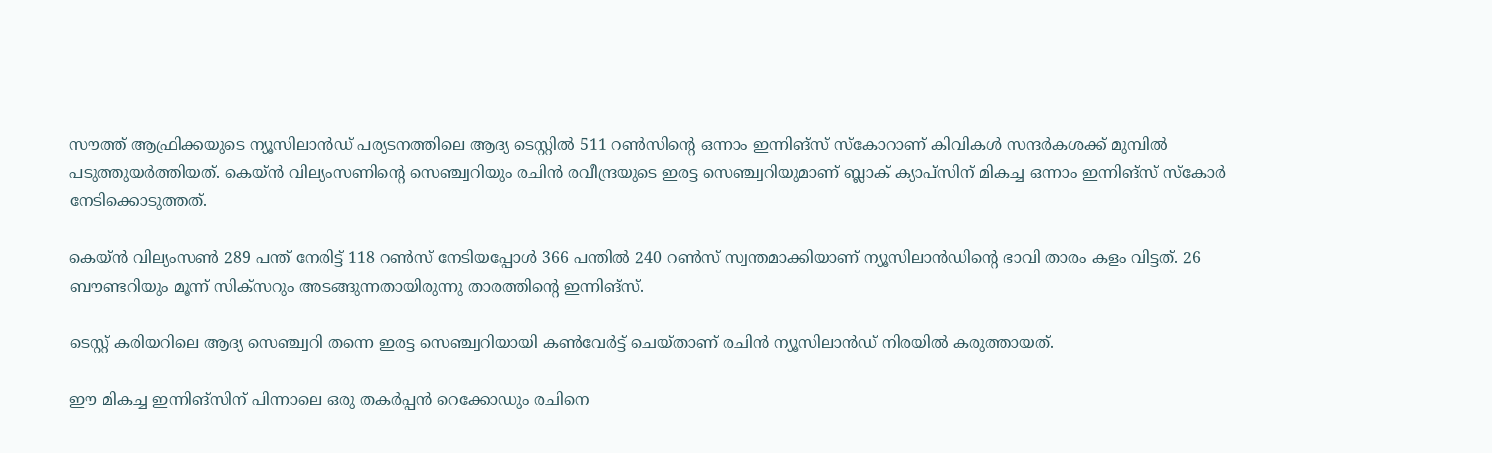സൗത്ത് ആഫ്രിക്കയുടെ ന്യൂസിലാന്‍ഡ് പര്യടനത്തിലെ ആദ്യ ടെസ്റ്റില്‍ 511 റണ്‍സിന്റെ ഒന്നാം ഇന്നിങ്‌സ് സ്‌കോറാണ് കിവികള്‍ സന്ദര്‍കശക്ക് മുമ്പില്‍ പടുത്തുയര്‍ത്തിയത്. കെയ്ന്‍ വില്യംസണിന്റെ സെഞ്ച്വറിയും രചിന്‍ രവീന്ദ്രയുടെ ഇരട്ട സെഞ്ച്വറിയുമാണ് ബ്ലാക് ക്യാപ്‌സിന് മികച്ച ഒന്നാം ഇന്നിങ്‌സ് സ്‌കോര്‍ നേടിക്കൊടുത്തത്.

കെയ്ന്‍ വില്യംസണ്‍ 289 പന്ത് നേരിട്ട് 118 റണ്‍സ് നേടിയപ്പോള്‍ 366 പന്തില്‍ 240 റണ്‍സ് സ്വന്തമാക്കിയാണ് ന്യൂസിലാന്‍ഡിന്റെ ഭാവി താരം കളം വിട്ടത്. 26 ബൗണ്ടറിയും മൂന്ന് സിക്‌സറും അടങ്ങുന്നതായിരുന്നു താരത്തിന്റെ ഇന്നിങ്‌സ്.

ടെസ്റ്റ് കരിയറിലെ ആദ്യ സെഞ്ച്വറി തന്നെ ഇരട്ട സെഞ്ച്വറിയായി കണ്‍വേര്‍ട്ട് ചെയ്താണ് രചിന്‍ ന്യൂസിലാന്‍ഡ് നിരയില്‍ കരുത്തായത്.

ഈ മികച്ച ഇന്നിങ്‌സിന് പിന്നാലെ ഒരു തകര്‍പ്പന്‍ റെക്കോഡും രചിനെ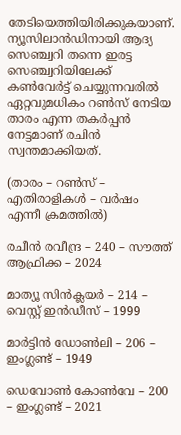തേടിയെത്തിയിരിക്കുകയാണ്. ന്യൂസിലാന്‍ഡിനായി ആദ്യ സെഞ്ച്വറി തന്നെ ഇരട്ട സെഞ്ച്വറിയിലേക്ക് കണ്‍വേര്‍ട്ട് ചെയ്യുന്നവരില്‍ ഏറ്റവുമധികം റണ്‍സ് നേടിയ താരം എന്ന തകര്‍പ്പന്‍ നേട്ടമാണ് രചിന്‍ സ്വന്തമാക്കിയത്.

(താരം – റണ്‍സ് – എതിരാളികള്‍ – വര്‍ഷം എന്നീ ക്രമത്തില്‍)

രചീന്‍ രവീന്ദ്ര – 240 – സൗത്ത് ആഫ്രിക്ക – 2024

മാത്യൂ സിന്‍ക്ലയര്‍ – 214 – വെസ്റ്റ് ഇന്‍ഡീസ് – 1999

മാര്‍ട്ടിന്‍ ഡോണ്‍ലി – 206 – ഇംഗ്ലണ്ട് – 1949

ഡെവോണ്‍ കോണ്‍വേ – 200 – ഇംഗ്ലണ്ട് – 2021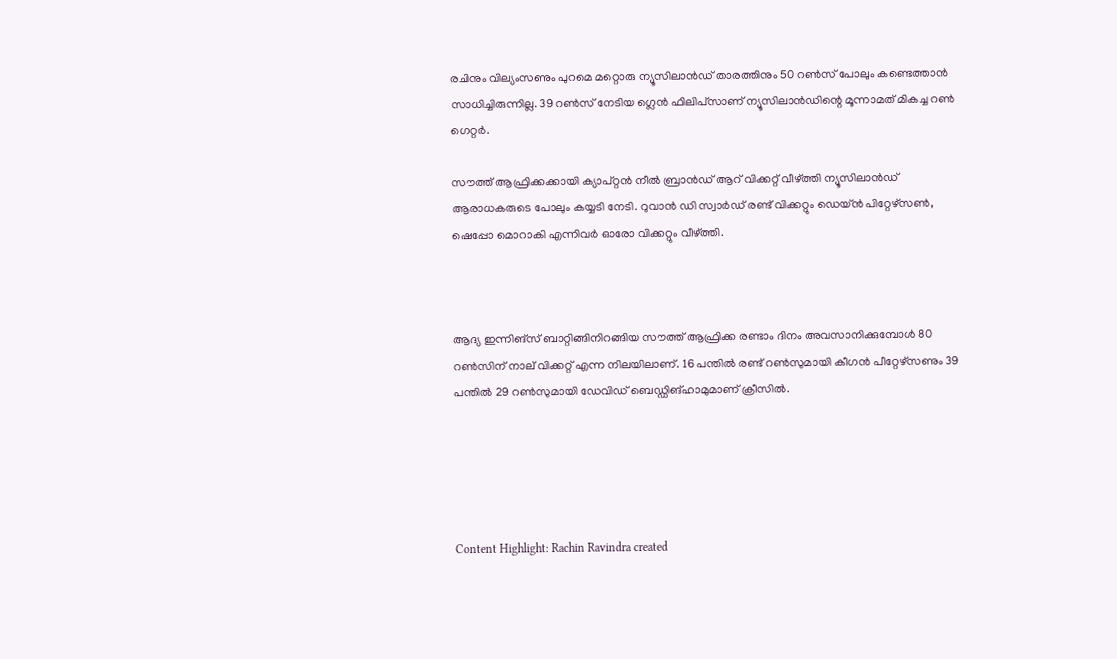രചിനും വില്യംസണും പുറമെ മറ്റൊരു ന്യൂസിലാന്‍ഡ് താരത്തിനും 50 റണ്‍സ് പോലും കണ്ടെത്താന്‍ സാധിച്ചിരുന്നില്ല. 39 റണ്‍സ് നേടിയ ഗ്ലെന്‍ ഫിലിപ്‌സാണ് ന്യൂസിലാന്‍ഡിന്റെ മൂന്നാമത് മികച്ച റണ്‍ ഗെറ്റര്‍.

സൗത്ത് ആഫ്രിക്കക്കായി ക്യാപ്റ്റന്‍ നീല്‍ ബ്രാന്‍ഡ് ആറ് വിക്കറ്റ് വീഴ്ത്തി ന്യൂസിലാന്‍ഡ് ആരാധകരുടെ പോലും കയ്യടി നേടി. റുവാന്‍ ഡി സ്വാര്‍ഡ് രണ്ട് വിക്കറ്റും ഡെയ്ന്‍ പിറ്റേഴ്‌സണ്‍, ഷെപ്പോ മൊറാകി എന്നിവര്‍ ഓരോ വിക്കറ്റും വീഴ്ത്തി.



ആദ്യ ഇന്നിങ്‌സ് ബാറ്റിങ്ങിനിറങ്ങിയ സൗത്ത് ആഫ്രിക്ക രണ്ടാം ദിനം അവസാനിക്കുമ്പോള്‍ 80 റണ്‍സിന് നാല് വിക്കറ്റ് എന്ന നിലയിലാണ്. 16 പന്തില്‍ രണ്ട് റണ്‍സുമായി കീഗന്‍ പീറ്റേഴ്‌സണും 39 പന്തില്‍ 29 റണ്‍സുമായി ഡേവിഡ് ബെഡ്ഡിങ്ഹാമുമാണ് ക്രീസില്‍.





Content Highlight: Rachin Ravindra created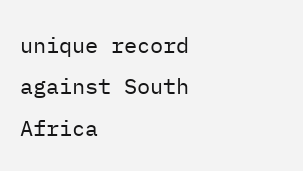unique record against South Africa